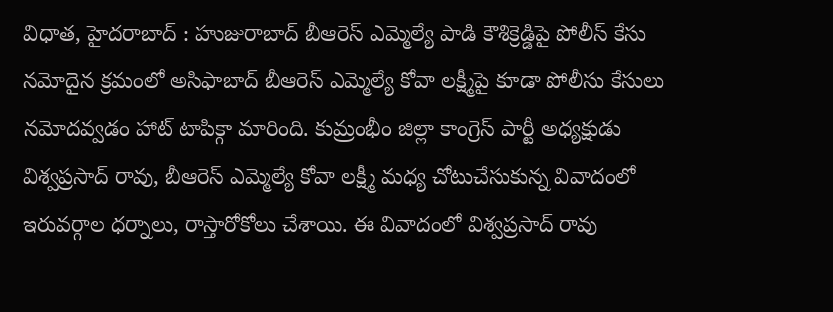విధాత, హైదరాబాద్ : హుజురాబాద్ బీఆరెస్ ఎమ్మెల్యే పాడి కౌశిక్రెడ్డిపై పోలీస్ కేసు నమోదైన క్రమంలో అసిఫాబాద్ బీఆరెస్ ఎమ్మెల్యే కోవా లక్ష్మీపై కూడా పోలీసు కేసులు నమోదవ్వడం హాట్ టాపిక్గా మారింది. కుమ్రంభీం జిల్లా కాంగ్రెస్ పార్టీ అధ్యక్షుడు విశ్వప్రసాద్ రావు, బీఆరెస్ ఎమ్మెల్యే కోవా లక్ష్మీ మధ్య చోటుచేసుకున్న వివాదంలో ఇరువర్గాల ధర్నాలు, రాస్తారోకోలు చేశాయి. ఈ వివాదంలో విశ్వప్రసాద్ రావు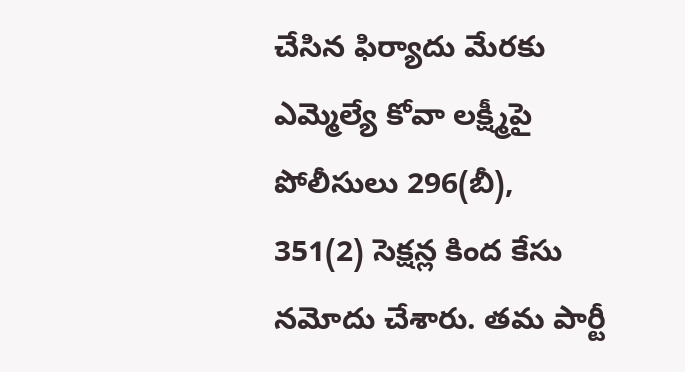చేసిన ఫిర్యాదు మేరకు ఎమ్మెల్యే కోవా లక్ష్మీపై పోలీసులు 296(బీ), 351(2) సెక్షన్ల కింద కేసు నమోదు చేశారు. తమ పార్టీ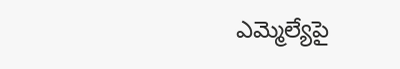ఎమ్మెల్యేపై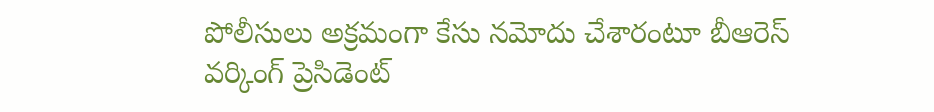పోలీసులు అక్రమంగా కేసు నమోదు చేశారంటూ బీఆరెస్ వర్కింగ్ ప్రెసిడెంట్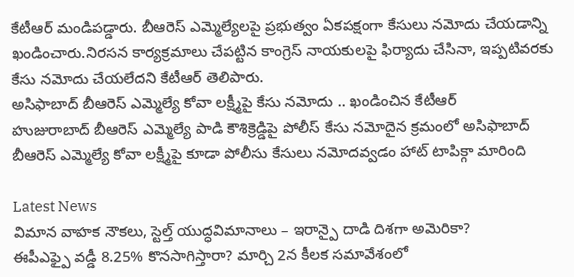కేటీఆర్ మండిపడ్డారు. బీఆరెస్ ఎమ్మెల్యేలపై ప్రభుత్వం ఏకపక్షంగా కేసులు నమోదు చేయడాన్ని ఖండించారు.నిరసన కార్యక్రమాలు చేపట్టిన కాంగ్రెస్ నాయకులపై ఫిర్యాదు చేసినా, ఇప్పటివరకు కేసు నమోదు చేయలేదని కేటీఆర్ తెలిపారు.
అసిఫాబాద్ బీఆరెస్ ఎమ్మెల్యే కోవా లక్ష్మీపై కేసు నమోదు .. ఖండించిన కేటీఆర్
హుజురాబాద్ బీఆరెస్ ఎమ్మెల్యే పాడి కౌశిక్రెడ్డిపై పోలీస్ కేసు నమోదైన క్రమంలో అసిఫాబాద్ బీఆరెస్ ఎమ్మెల్యే కోవా లక్ష్మీపై కూడా పోలీసు కేసులు నమోదవ్వడం హాట్ టాపిక్గా మారింది

Latest News
విమాన వాహక నౌకలు, స్టెల్త్ యుద్ధవిమానాలు – ఇరాన్పై దాడి దిశగా అమెరికా?
ఈపీఎఫ్పై వడ్డీ 8.25% కొనసాగిస్తారా? మార్చి 2న కీలక సమావేశంలో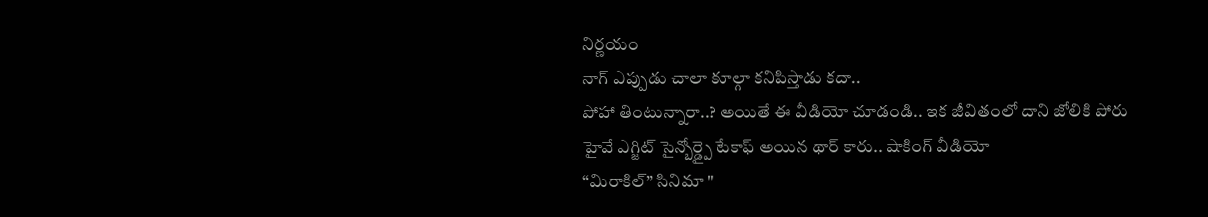నిర్ణయం
నాగ్ ఎప్పుడు చాలా కూల్గా కనిపిస్తాడు కదా..
పోహా తింటున్నారా..? అయితే ఈ వీడియో చూడండి.. ఇక జీవితంలో దాని జోలికి పోరు
హైవే ఎగ్జిట్ సైన్బోర్డ్పై టేకాఫ్ అయిన థార్ కారు.. షాకింగ్ వీడియో
“మిరాకిల్” సినిమా "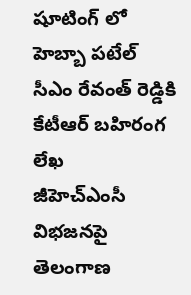షూటింగ్ లో హెబ్బా పటేల్
సీఎం రేవంత్ రెడ్డికి కేటీఆర్ బహిరంగ లేఖ
జీహెచ్ఎంసీ విభజనపై తెలంగాణ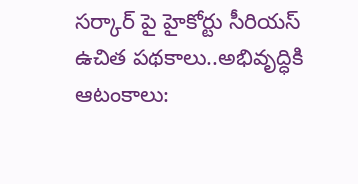సర్కార్ పై హైకోర్టు సీరియస్
ఉచిత పథకాలు..అభివృద్ధికి ఆటంకాలు: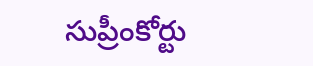సుప్రీంకోర్టు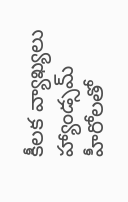కీలక వ్యాఖ్యలు
హ్యాండ్సమ్ హీరోలతో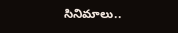సినిమాలు..